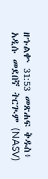ዘኁልቍ 31:53 መጽሐፍ ቅዱስ፥ አዲሱ መደበኛ ትርጒም (NASV)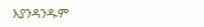እያንዳንዱም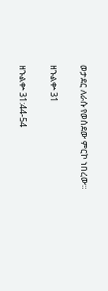ወታደር ለራሱ የወሰደው ምርኮ ነበረው።

ዘኁልቍ 31

ዘኁልቍ 31:44-54